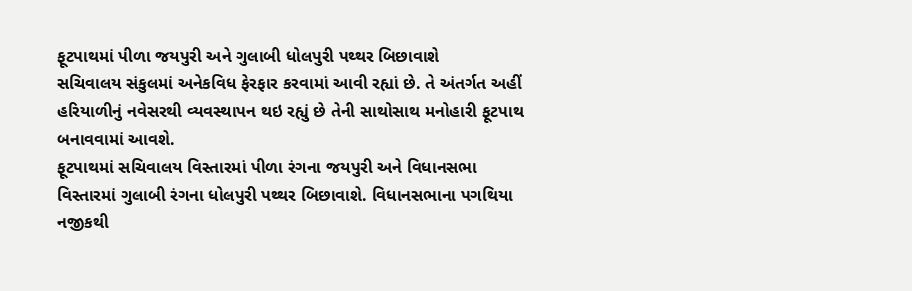ફૂટપાથમાં પીળા જયપુરી અને ગુલાબી ધોલપુરી પથ્થર બિછાવાશે
સચિવાલય સંકુલમાં અનેકવિધ ફેરફાર કરવામાં આવી રહ્યાં છે. તે અંતર્ગત અહીં હરિયાળીનું નવેસરથી વ્યવસ્થાપન થઇ રહ્યું છે તેની સાથોસાથ મનોહારી ફૂટપાથ બનાવવામાં આવશે.
ફૂટપાથમાં સચિવાલય વિસ્તારમાં પીળા રંગના જયપુરી અને વિધાનસભા વિસ્તારમાં ગુલાબી રંગના ધોલપુરી પથ્થર બિછાવાશે. વિધાનસભાના પગથિયા નજીકથી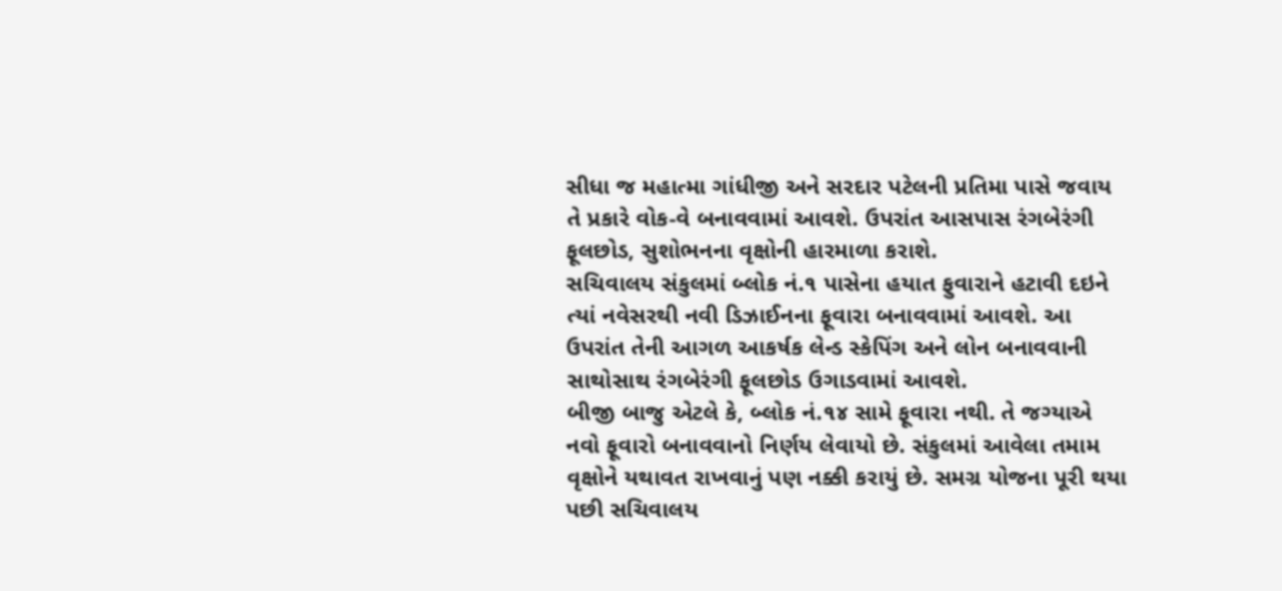સીધા જ મહાત્મા ગાંધીજી અને સરદાર પટેલની પ્રતિમા પાસે જવાય તે પ્રકારે વોક-વે બનાવવામાં આવશે. ઉપરાંત આસપાસ રંગબેરંગી ફૂલછોડ, સુશોભનના વૃક્ષોની હારમાળા કરાશે.
સચિવાલય સંકુલમાં બ્લોક નં.૧ પાસેના હયાત ફુવારાને હટાવી દઇને ત્યાં નવેસરથી નવી ડિઝાઈનના ફૂવારા બનાવવામાં આવશે. આ ઉપરાંત તેની આગળ આકર્ષક લેન્ડ સ્કેપિંગ અને લોન બનાવવાની સાથોસાથ રંગબેરંગી ફૂલછોડ ઉગાડવામાં આવશે.
બીજી બાજુ એટલે કે, બ્લોક નં.૧૪ સામે ફૂવારા નથી. તે જગ્યાએ નવો ફૂવારો બનાવવાનો નિર્ણય લેવાયો છે. સંકુલમાં આવેલા તમામ વૃક્ષોને યથાવત રાખવાનું પણ નક્કી કરાયું છે. સમગ્ર યોજના પૂરી થયા પછી સચિવાલય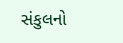સંકુલનો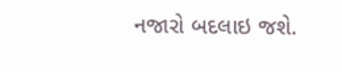નજારો બદલાઇ જશે.